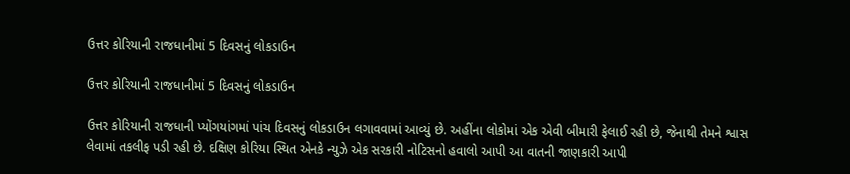ઉત્તર કોરિયાની રાજધાનીમાં 5 દિવસનું લોકડાઉન

ઉત્તર કોરિયાની રાજધાનીમાં 5 દિવસનું લોકડાઉન

ઉત્તર કોરિયાની રાજધાની પ્યોંગયાંગમાં પાંચ દિવસનું લોકડાઉન લગાવવામાં આવ્યું છે. અહીંના લોકોમાં એક એવી બીમારી ફેલાઈ રહી છે, જેનાથી તેમને શ્વાસ લેવામાં તકલીફ પડી રહી છે. દક્ષિણ કોરિયા સ્થિત એનકે ન્યુઝે એક સરકારી નોટિસનો હવાલો આપી આ વાતની જાણકારી આપી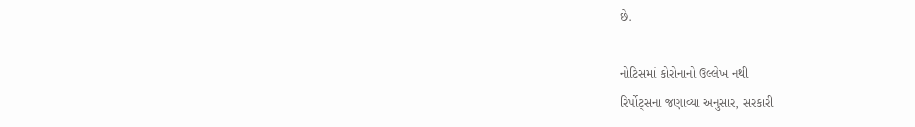છે.

નોટિસમાં કોરોનાનો ઉલ્લેખ નથી
રિર્પોટ્સના જણાવ્યા અનુસાર, સરકારી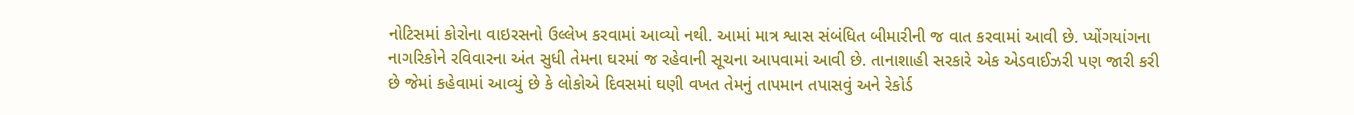નોટિસમાં કોરોના વાઇરસનો ઉલ્લેખ કરવામાં આવ્યો નથી. આમાં માત્ર શ્વાસ સંબંધિત બીમારીની જ વાત કરવામાં આવી છે. પ્યોંગયાંગના નાગરિકોને રવિવારના અંત સુધી તેમના ઘરમાં જ રહેવાની સૂચના આપવામાં આવી છે. તાનાશાહી સરકારે એક એડવાઈઝરી પણ જારી કરી છે જેમાં કહેવામાં આવ્યું છે કે લોકોએ દિવસમાં ઘણી વખત તેમનું તાપમાન તપાસવું અને રેકોર્ડ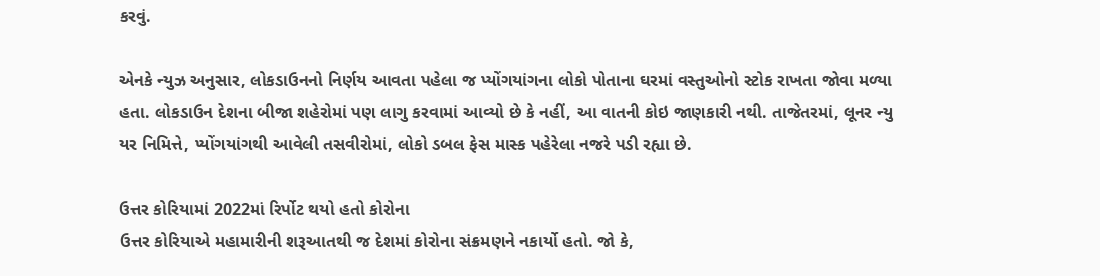કરવું.

એનકે ન્યુઝ અનુસાર, લોકડાઉનનો નિર્ણય આવતા પહેલા જ પ્યોંગયાંગના લોકો પોતાના ઘરમાં વસ્તુઓનો સ્ટોક રાખતા જોવા મળ્યા હતા. લોકડાઉન દેશના બીજા શહેરોમાં પણ લાગુ કરવામાં આવ્યો છે કે નહીં, આ વાતની કોઇ જાણકારી નથી. તાજેતરમાં, લૂનર ન્યુ યર નિમિત્તે, પ્યોંગયાંગથી આવેલી તસવીરોમાં, લોકો ડબલ ફેસ માસ્ક પહેરેલા નજરે પડી રહ્યા છે.

ઉત્તર કોરિયામાં 2022માં રિર્પોટ થયો હતો કોરોના
ઉત્તર કોરિયાએ મહામારીની શરૂઆતથી જ દેશમાં કોરોના સંક્રમણને નકાર્યો હતો. જો કે,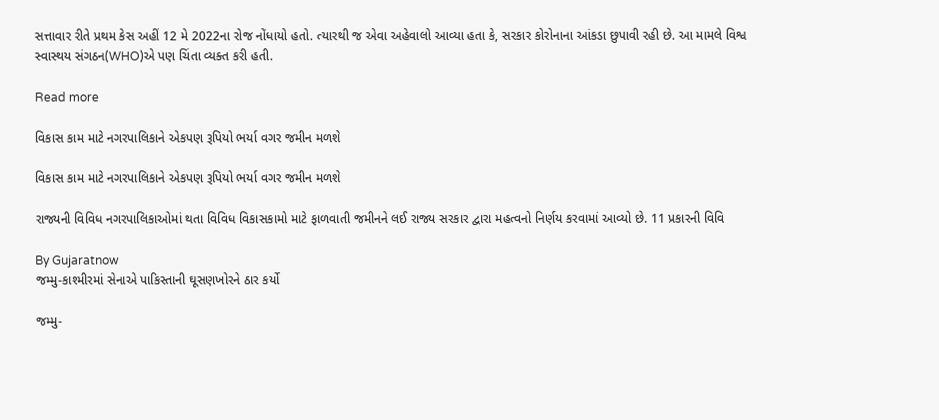સત્તાવાર રીતે પ્રથમ કેસ અહીં 12 મે 2022ના રોજ નોંધાયો હતો. ત્યારથી જ એવા અહેવાલો આવ્યા હતા કે, સરકાર કોરોનાના આંકડા છુપાવી રહી છે. આ મામલે વિશ્વ સ્વાસ્થય સંગઠન(WHO)એ પણ ચિંતા વ્યક્ત કરી હતી.

Read more

વિકાસ કામ માટે નગરપાલિકાને એકપણ રૂપિયો ભર્યા વગર જમીન મળશે

વિકાસ કામ માટે નગરપાલિકાને એકપણ રૂપિયો ભર્યા વગર જમીન મળશે

રાજ્યની વિવિધ નગરપાલિકાઓમાં થતા વિવિધ વિકાસકામો માટે ફાળવાતી જમીનને લઈ રાજ્ય સરકાર દ્વારા મહત્વનો નિર્ણય કરવામાં આવ્યો છે. 11 પ્રકારની વિવિ

By Gujaratnow
જમ્મુ-કાશ્મીરમાં સેનાએ પાકિસ્તાની ઘૂસણખોરને ઠાર કર્યો

જમ્મુ-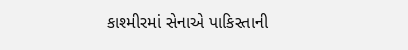કાશ્મીરમાં સેનાએ પાકિસ્તાની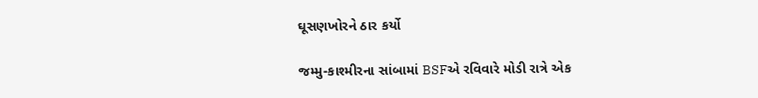ઘૂસણખોરને ઠાર કર્યો

જમ્મુ-કાશ્મીરના સાંબામાં BSFએ રવિવારે મોડી રાત્રે એક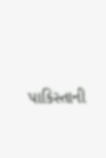પાકિસ્તાની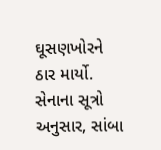ઘૂસણખોરને ઠાર માર્યો. સેનાના સૂત્રો અનુસાર, સાંબા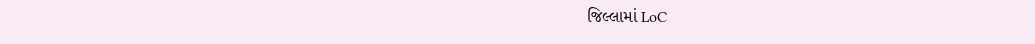જિલ્લામાં LoC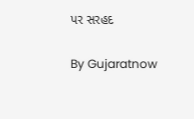પર સરહદ

By Gujaratnow